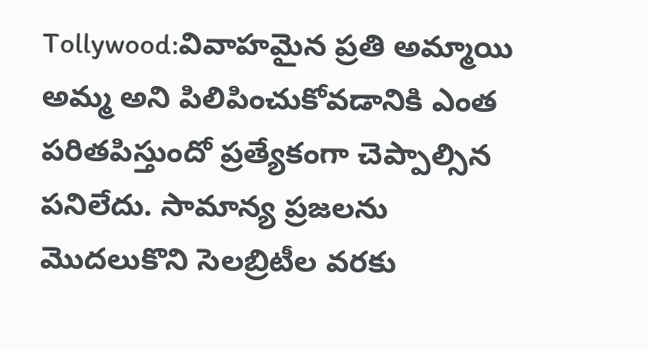Tollywood:వివాహమైన ప్రతి అమ్మాయి అమ్మ అని పిలిపించుకోవడానికి ఎంత పరితపిస్తుందో ప్రత్యేకంగా చెప్పాల్సిన పనిలేదు. సామాన్య ప్రజలను మొదలుకొని సెలబ్రిటీల వరకు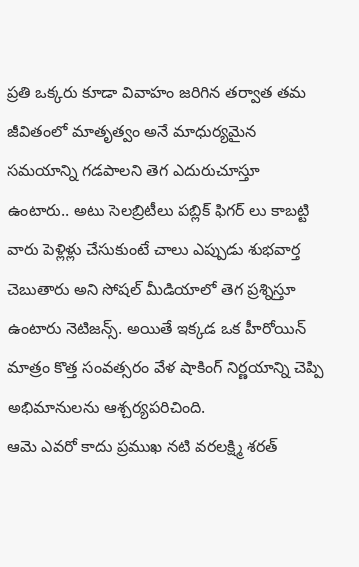ప్రతి ఒక్కరు కూడా వివాహం జరిగిన తర్వాత తమ జీవితంలో మాతృత్వం అనే మాధుర్యమైన సమయాన్ని గడపాలని తెగ ఎదురుచూస్తూ ఉంటారు.. అటు సెలబ్రిటీలు పబ్లిక్ ఫిగర్ లు కాబట్టి వారు పెళ్లిళ్లు చేసుకుంటే చాలు ఎప్పుడు శుభవార్త చెబుతారు అని సోషల్ మీడియాలో తెగ ప్రశ్నిస్తూ ఉంటారు నెటిజన్స్. అయితే ఇక్కడ ఒక హీరోయిన్ మాత్రం కొత్త సంవత్సరం వేళ షాకింగ్ నిర్ణయాన్ని చెప్పి అభిమానులను ఆశ్చర్యపరిచింది.
ఆమె ఎవరో కాదు ప్రముఖ నటి వరలక్ష్మి శరత్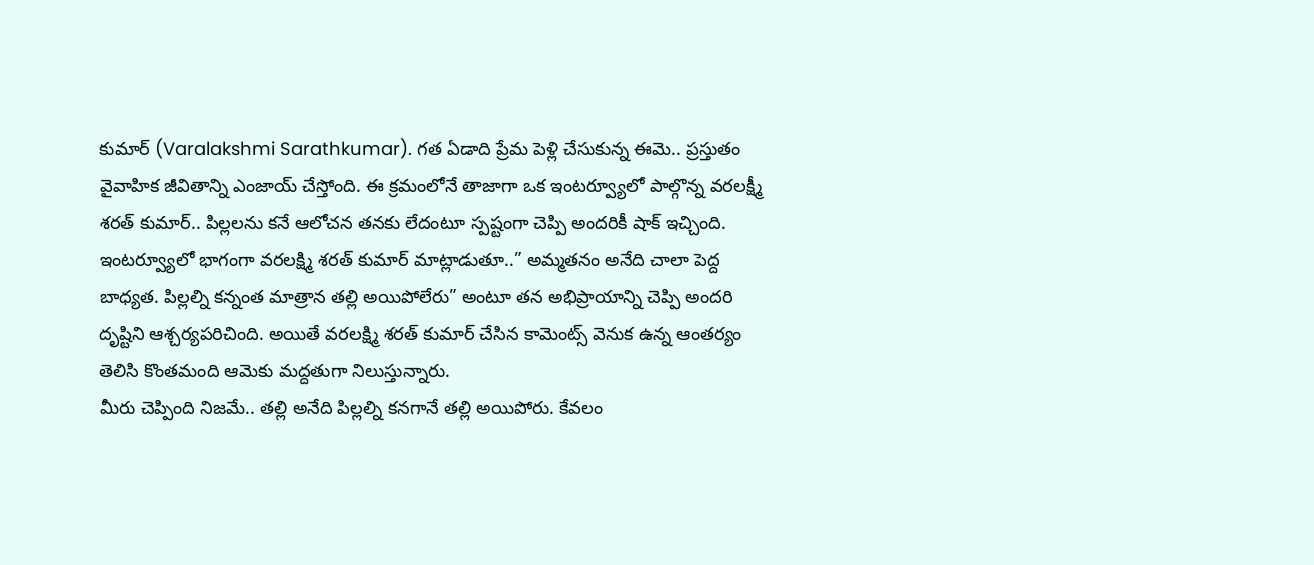కుమార్ (Varalakshmi Sarathkumar). గత ఏడాది ప్రేమ పెళ్లి చేసుకున్న ఈమె.. ప్రస్తుతం వైవాహిక జీవితాన్ని ఎంజాయ్ చేస్తోంది. ఈ క్రమంలోనే తాజాగా ఒక ఇంటర్వ్యూలో పాల్గొన్న వరలక్ష్మీ శరత్ కుమార్.. పిల్లలను కనే ఆలోచన తనకు లేదంటూ స్పష్టంగా చెప్పి అందరికీ షాక్ ఇచ్చింది. ఇంటర్వ్యూలో భాగంగా వరలక్ష్మి శరత్ కుమార్ మాట్లాడుతూ..” అమ్మతనం అనేది చాలా పెద్ద బాధ్యత. పిల్లల్ని కన్నంత మాత్రాన తల్లి అయిపోలేరు” అంటూ తన అభిప్రాయాన్ని చెప్పి అందరి దృష్టిని ఆశ్చర్యపరిచింది. అయితే వరలక్ష్మి శరత్ కుమార్ చేసిన కామెంట్స్ వెనుక ఉన్న ఆంతర్యం తెలిసి కొంతమంది ఆమెకు మద్దతుగా నిలుస్తున్నారు.
మీరు చెప్పింది నిజమే.. తల్లి అనేది పిల్లల్ని కనగానే తల్లి అయిపోరు. కేవలం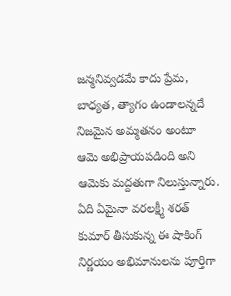జన్మనివ్వడమే కాదు ప్రేమ, బాధ్యత, త్యాగం ఉండాలన్నదే నిజమైన అమ్మతనం అంటూ ఆమె అభిప్రాయపడింది అని ఆమెకు మద్దతుగా నిలుస్తున్నారు. ఏది ఏమైనా వరలక్ష్మీ శరత్ కుమార్ తీసుకున్న ఈ షాకింగ్ నిర్ణయం అభిమానులను పూర్తిగా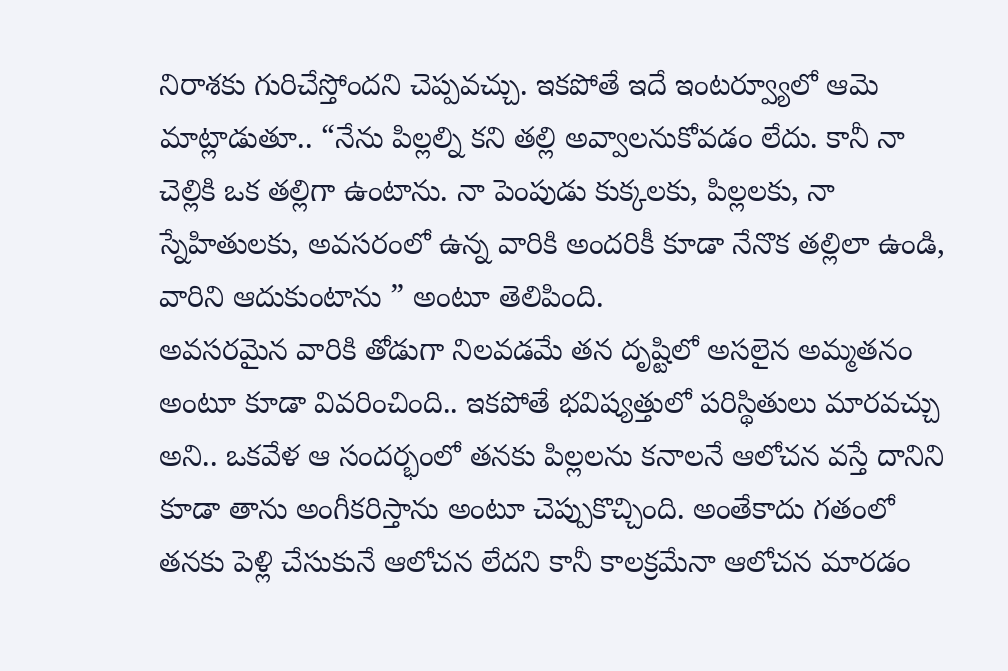నిరాశకు గురిచేస్తోందని చెప్పవచ్చు. ఇకపోతే ఇదే ఇంటర్వ్యూలో ఆమె మాట్లాడుతూ.. “నేను పిల్లల్ని కని తల్లి అవ్వాలనుకోవడం లేదు. కానీ నా చెల్లికి ఒక తల్లిగా ఉంటాను. నా పెంపుడు కుక్కలకు, పిల్లలకు, నా స్నేహితులకు, అవసరంలో ఉన్న వారికి అందరికీ కూడా నేనొక తల్లిలా ఉండి, వారిని ఆదుకుంటాను ” అంటూ తెలిపింది.
అవసరమైన వారికి తోడుగా నిలవడమే తన దృష్టిలో అసలైన అమ్మతనం అంటూ కూడా వివరించింది.. ఇకపోతే భవిష్యత్తులో పరిస్థితులు మారవచ్చు అని.. ఒకవేళ ఆ సందర్భంలో తనకు పిల్లలను కనాలనే ఆలోచన వస్తే దానిని కూడా తాను అంగీకరిస్తాను అంటూ చెప్పుకొచ్చింది. అంతేకాదు గతంలో తనకు పెళ్లి చేసుకునే ఆలోచన లేదని కానీ కాలక్రమేనా ఆలోచన మారడం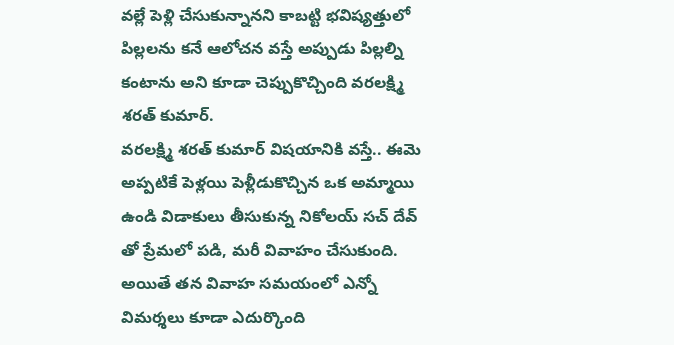వల్లే పెళ్లి చేసుకున్నానని కాబట్టి భవిష్యత్తులో పిల్లలను కనే ఆలోచన వస్తే అప్పుడు పిల్లల్ని కంటాను అని కూడా చెప్పుకొచ్చింది వరలక్ష్మి శరత్ కుమార్.
వరలక్ష్మి శరత్ కుమార్ విషయానికి వస్తే.. ఈమె అప్పటికే పెళ్లయి పెళ్లీడుకొచ్చిన ఒక అమ్మాయి ఉండి విడాకులు తీసుకున్న నికోలయ్ సచ్ దేవ్ తో ప్రేమలో పడి, మరీ వివాహం చేసుకుంది. అయితే తన వివాహ సమయంలో ఎన్నో విమర్శలు కూడా ఎదుర్కొంది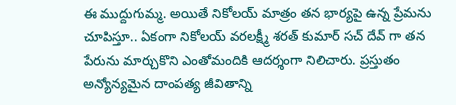ఈ ముద్దుగుమ్మ. అయితే నికోలయ్ మాత్రం తన భార్యపై ఉన్న ప్రేమను చూపిస్తూ.. ఏకంగా నికోలయ్ వరలక్ష్మీ శరత్ కుమార్ సచ్ దేవ్ గా తన పేరును మార్చుకొని ఎంతోమందికి ఆదర్శంగా నిలిచారు. ప్రస్తుతం అన్యోన్యమైన దాంపత్య జీవితాన్ని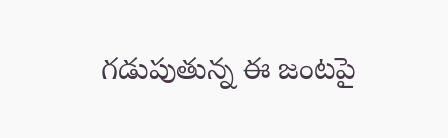గడుపుతున్న ఈ జంటపై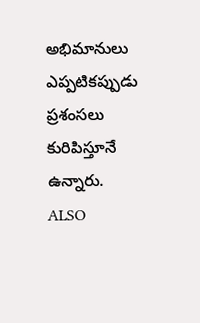అభిమానులు ఎప్పటికప్పుడు ప్రశంసలు కురిపిస్తూనే ఉన్నారు.
ALSO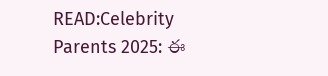READ:Celebrity Parents 2025: ఈ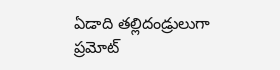ఏడాది తల్లిదండ్రులుగా ప్రమోట్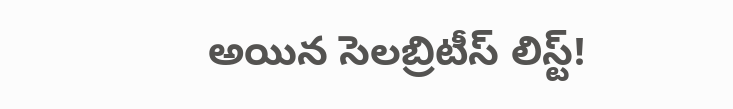అయిన సెలబ్రిటీస్ లిస్ట్!